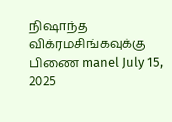நிஷாந்த விக்ரமசிங்கவுக்கு பிணை manel July 15, 2025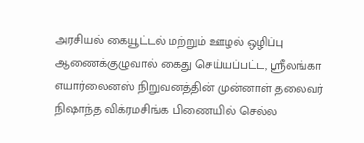அரசியல் கையூட்டல் மற்றும் ஊழல் ஒழிப்பு ஆணைக்குழுவால் கைது செய்யப்பட்ட, ஸ்ரீலங்கா எயார்லைனஸ் நிறுவனத்தின் முன்னாள் தலைவர் நிஷாந்த விக்ரமசிங்க பிணையில் செல்ல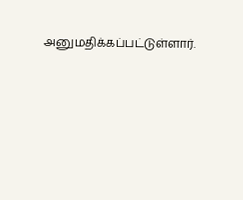அனுமதிக்கப்பட்டுள்ளார்.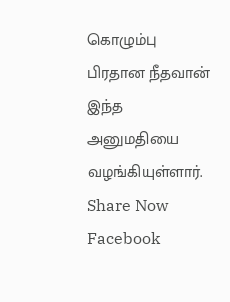கொழும்பு பிரதான நீதவான் இந்த அனுமதியை வழங்கியுள்ளார். Share Now Facebook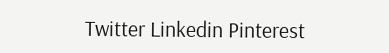Twitter Linkedin Pinterest